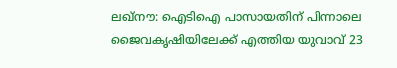ലഖ്നൗ: ഐടിഐ പാസായതിന് പിന്നാലെ ജൈവകൃഷിയിലേക്ക് എത്തിയ യുവാവ് 23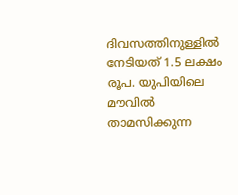ദിവസത്തിനുള്ളിൽ നേടിയത് 1.5 ലക്ഷം രൂപ. യുപിയിലെ മൗവിൽ താമസിക്കുന്ന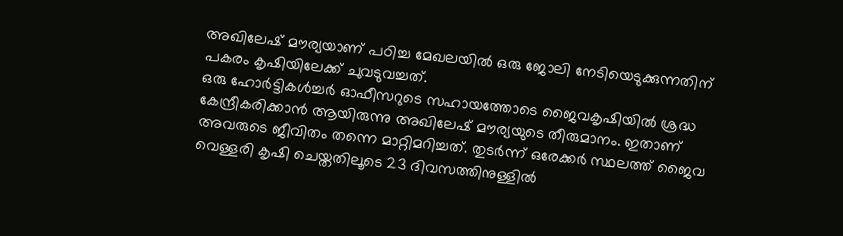അഖിലേഷ് മൗര്യയാണ് പഠിച്ച മേഖലയിൽ ഒരു ജോലി നേടിയെടുക്കുന്നതിന് പകരം കൃഷിയിലേക്ക് ചുവടുവച്ചത്.
ഒരു ഹോർട്ടികൾച്ചർ ഓഫീസറുടെ സഹായത്തോടെ ജൈവകൃഷിയിൽ ശ്രദ്ധ കേന്ദ്രീകരിക്കാൻ ആയിരുന്നു അഖിലേഷ് മൗര്യയുടെ തീരുമാനം. ഇതാണ് അവരുടെ ജീവിതം തന്നെ മാറ്റിമറിച്ചത്. തുടർന്ന് ഒരേക്കർ സ്ഥലത്ത് ജൈവ വെള്ളരി കൃഷി ചെയ്തതിലൂടെ 23 ദിവസത്തിനുള്ളിൽ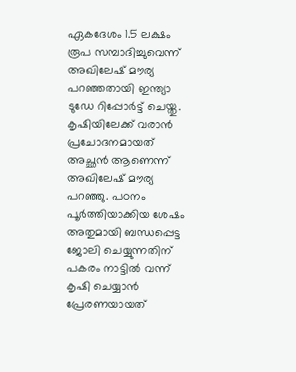ഏകദേശം 1.5 ലക്ഷം രൂപ സമ്പാദിച്ചുവെന്ന് അഖിലേഷ് മൗര്യ പറഞ്ഞതായി ഇന്ത്യാ ടുഡേ റിപ്പോർട്ട് ചെയ്തു.
കൃഷിയിലേക്ക് വരാൻ പ്രചോദനമായത് അച്ഛൻ ആണെന്ന് അഖിലേഷ് മൗര്യ പറഞ്ഞു. പഠനം പൂർത്തിയാക്കിയ ശേഷം അതുമായി ബന്ധപ്പെട്ട ജോലി ചെയ്യുന്നതിന് പകരം നാട്ടിൽ വന്ന് കൃഷി ചെയ്യാൻ പ്രേരണയായത്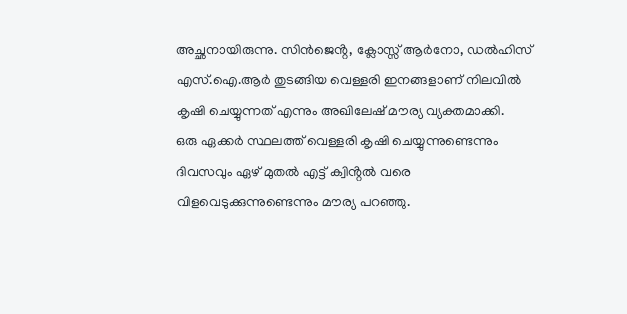അച്ഛനായിരുന്നു. സിൻജെൻ്റ, ക്ലോസ്സ് ആർനോ, ഡൽഹിസ് എസ്.ഐ.ആർ തുടങ്ങിയ വെള്ളരി ഇനങ്ങളാണ് നിലവിൽ കൃഷി ചെയ്യുന്നത് എന്നും അഖിലേഷ് മൗര്യ വ്യക്തമാക്കി.
ഒരു ഏക്കർ സ്ഥലത്ത് വെള്ളരി കൃഷി ചെയ്യുന്നുണ്ടെന്നും ദിവസവും ഏഴ് മുതൽ എട്ട് ക്വിൻ്റൽ വരെ വിളവെടുക്കുന്നുണ്ടെന്നും മൗര്യ പറഞ്ഞു.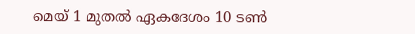മെയ് 1 മുതൽ ഏകദേശം 10 ടൺ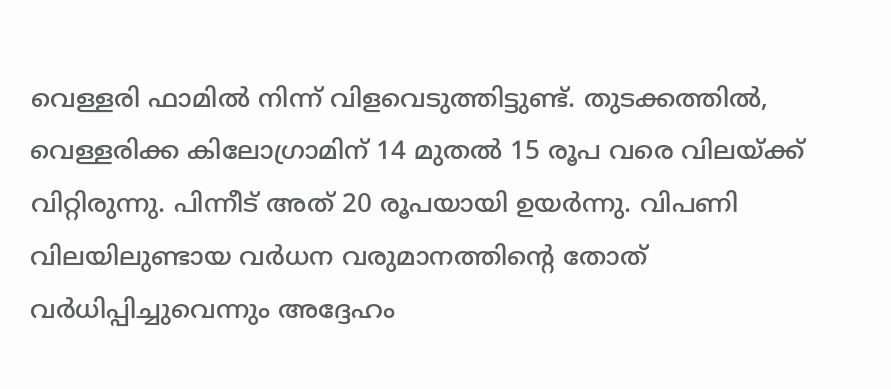വെള്ളരി ഫാമിൽ നിന്ന് വിളവെടുത്തിട്ടുണ്ട്. തുടക്കത്തിൽ, വെള്ളരിക്ക കിലോഗ്രാമിന് 14 മുതൽ 15 രൂപ വരെ വിലയ്ക്ക് വിറ്റിരുന്നു. പിന്നീട് അത് 20 രൂപയായി ഉയർന്നു. വിപണി വിലയിലുണ്ടായ വർധന വരുമാനത്തിൻ്റെ തോത് വർധിപ്പിച്ചുവെന്നും അദ്ദേഹം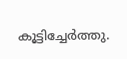കൂട്ടിച്ചേർത്തു.